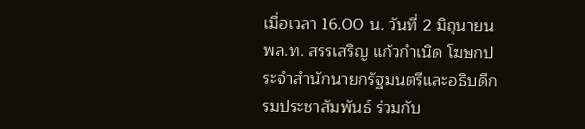เมื่อเวลา 16.00 น. วันที่ 2 มิถุนายน พล.ท. สรรเสริญ แก้วกำเนิด โฆษกประจำสำนักนายกรัฐมนตรีและอธิบดีกรมประชาสัมพันธ์ ร่วมกับ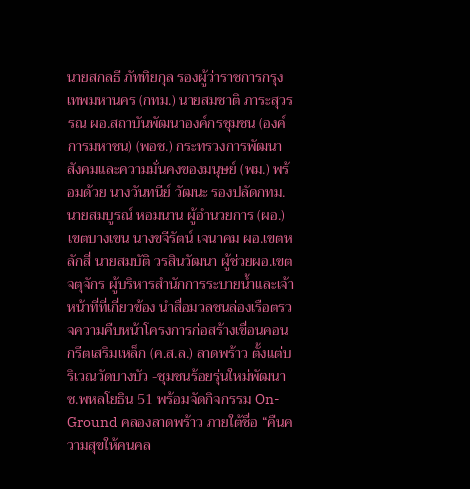นายสกลธี ภัททิยกุล รองผู้ว่าราชการกรุงเทพมหานคร (กทม.) นายสมชาติ ภาระสุวรรณ ผอ.สถาบันพัฒนาองค์กรชุมชน (องค์การมหาชน) (พอช.) กระทรวงการพัฒนาสังคมและความมั่นคงของมนุษย์ (พม.) พร้อมด้วย นางวันทนีย์ วัฒนะ รองปลัดกทม. นายสมบูรณ์ หอมนาน ผู้อำนวยการ (ผอ.) เขตบางเขน นางขจีรัตน์ เจนาคม ผอ.เขตหลักสี่ นายสมบัติ วรสินวัฒนา ผู้ช่วยผอ.เขตจตุจักร ผู้บริหารสำนักการระบายน้ำและเจ้าหน้าที่ที่เกี่ยวข้อง นำสื่อมวลชนล่องเรือตรวจความคืบหน้าโครงการก่อสร้างเขื่อนคอนกรีตเสริมเหล็ก (ค.ส.ล.) ลาดพร้าว ตั้งแต่บริเวณวัดบางบัว -ชุมชนร้อยรุ่นใหม่พัฒนา ซ.พหลโยธิน 51 พร้อมจัดกิจกรรม On-Ground คลองลาดพร้าว ภายใต้ชื่อ “คืนความสุขให้คนคล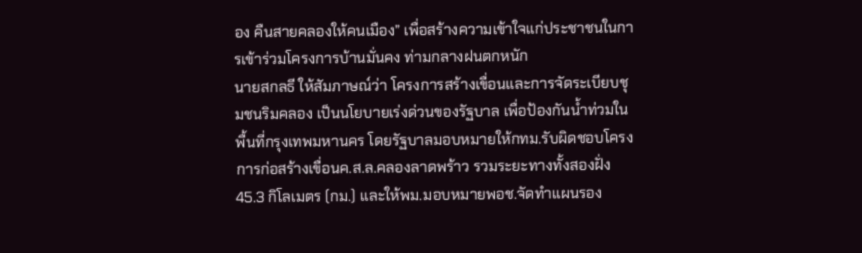อง คืนสายคลองให้คนเมือง” เพื่อสร้างความเข้าใจแก่ประชาชนในการเข้าร่วมโครงการบ้านมั่นคง ท่ามกลางฝนตกหนัก
นายสกลธี ให้สัมภาษณ์ว่า โครงการสร้างเขื่อนและการจัดระเบียบชุมชนริมคลอง เป็นนโยบายเร่งด่วนของรัฐบาล เพื่อป้องกันน้ำท่วมในพื้นที่กรุงเทพมหานคร โดยรัฐบาลมอบหมายให้กทม.รับผิดชอบโครงการก่อสร้างเขื่อนค.ส.ล.คลองลาดพร้าว รวมระยะทางทั้งสองฝั่ง 45.3 กิโลเมตร (กม.) และให้พม.มอบหมายพอช.จัดทำแผนรอง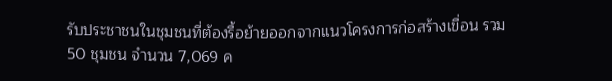รับประชาชนในชุมชนที่ต้องรื้อย้ายออกจากแนวโครงการก่อสร้างเขื่อน รวม 50 ชุมชน จำนวน 7,069 ค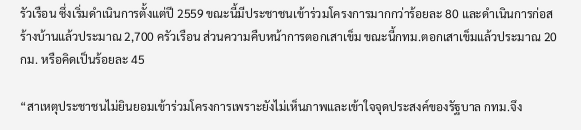รัวเรือน ซึ่งเริ่มดำเนินการตั้งแต่ปี 2559 ขณะนี้มีประชาชนเข้าร่วมโครงการมากกว่าร้อยละ 80 และดำเนินการก่อสร้างบ้านแล้วประมาณ 2,700 ครัวเรือน ส่วนความคืบหน้าการตอกเสาเข็ม ขณะนี้กทม.ตอกเสาเข็มแล้วประมาณ 20 กม. หรือคิดเป็นร้อยละ 45

“สาเหตุประชาชนไม่ยินยอมเข้าร่วมโครงการเพราะยังไม่เห็นภาพและเข้าใจจุดประสงค์ของรัฐบาล กทม.จึง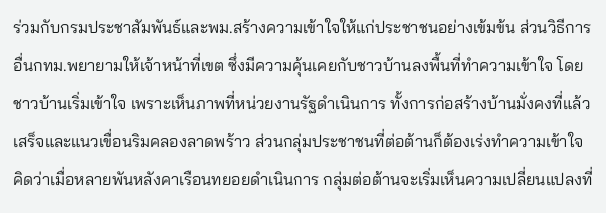ร่วมกับกรมประชาสัมพันธ์และพม.สร้างความเข้าใจให้แก่ประชาชนอย่างเข้มข้น ส่วนวิธีการอื่นกทม.พยายามให้เจ้าหน้าที่เขต ซึ่งมีความคุ้นเคยกับชาวบ้านลงพื้นที่ทำความเข้าใจ โดยชาวบ้านเริ่มเข้าใจ เพราะเห็นภาพที่หน่วยงานรัฐดำเนินการ ทั้งการก่อสร้างบ้านมั่งคงที่แล้วเสร็จและแนวเขื่อนริมคลองลาดพร้าว ส่วนกลุ่มประชาชนที่ต่อต้านก็ต้องเร่งทำความเข้าใจ คิดว่าเมื่อหลายพันหลังคาเรือนทยอยดำเนินการ กลุ่มต่อต้านจะเริ่มเห็นความเปลี่ยนแปลงที่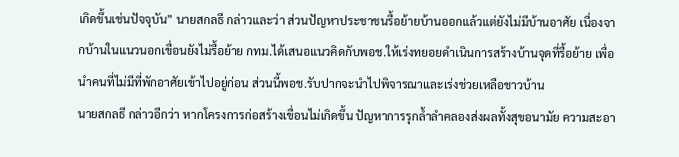เกิดขึ้นเช่นปัจจุบัน” นายสกลธี กล่าวและว่า ส่วนปัญหาประชาชนรื้อย้ายบ้านออกแล้วแต่ยังไม่มีบ้านอาศัย เนื่องจากบ้านในแนวนอกเขื่อนยังไม่รื้อย้าย กทม.ได้เสนอแนวคิดกับพอช.ให้เร่งทยอยดำเนินการสร้างบ้านจุดที่รื้อย้าย เพื่อนำคนที่ไม่มีที่พักอาศัยเข้าไปอยู่ก่อน ส่วนนี้พอช.รับปากจะนำไปพิจารณาและเร่งช่วยเหลือชาวบ้าน
นายสกลธี กล่าวอีกว่า หากโครงการก่อสร้างเขื่อนไม่เกิดขึ้น ปัญหาการรุกล้ำลำคลองส่งผลทั้งสุขอนามัย ความสะอา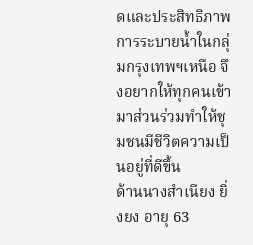ดและประสิทธิภาพการระบายน้ำในกลุ่มกรุงเทพฯเหนือ จึงอยากให้ทุกคนเข้ามาส่วนร่วมทำให้ชุมชนมีชีวิตความเป็นอยู่ที่ดีขึ้น
ด้านนางสำเนียง ยิ่งยง อายุ 63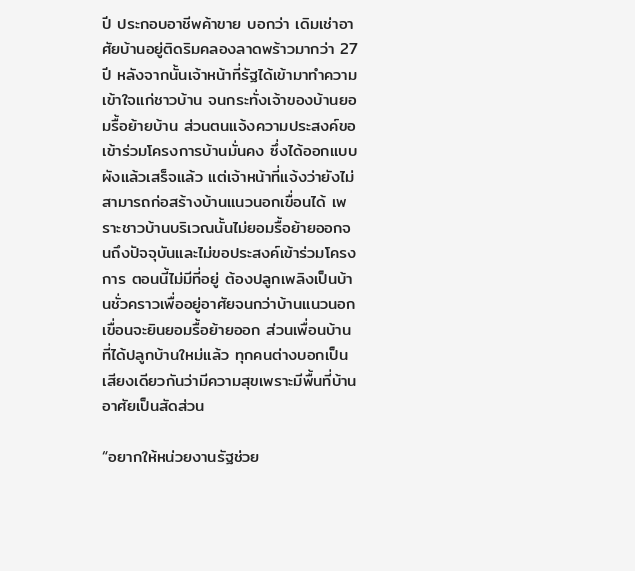ปี ประกอบอาชีพค้าขาย บอกว่า เดิมเช่าอาศัยบ้านอยู่ติดริมคลองลาดพร้าวมากว่า 27 ปี หลังจากนั้นเจ้าหน้าที่รัฐได้เข้ามาทำความเข้าใจแก่ชาวบ้าน จนกระทั่งเจ้าของบ้านยอมรื้อย้ายบ้าน ส่วนตนแจ้งความประสงค์ขอเข้าร่วมโครงการบ้านมั่นคง ซึ่งได้ออกแบบผังแล้วเสร็จแล้ว แต่เจ้าหน้าที่แจ้งว่ายังไม่สามารถก่อสร้างบ้านแนวนอกเขื่อนได้ เพราะชาวบ้านบริเวณนั้นไม่ยอมรื้อย้ายออกจนถึงปัจจุบันและไม่ขอประสงค์เข้าร่วมโครงการ ตอนนี้ไม่มีที่อยู่ ต้องปลูกเพลิงเป็นบ้านชั่วคราวเพื่ออยู่อาศัยจนกว่าบ้านแนวนอกเขื่อนจะยินยอมรื้อย้ายออก ส่วนเพื่อนบ้านที่ได้ปลูกบ้านใหม่แล้ว ทุกคนต่างบอกเป็นเสียงเดียวกันว่ามีความสุขเพราะมีพื้นที่บ้านอาศัยเป็นสัดส่วน

“อยากให้หน่วยงานรัฐช่วย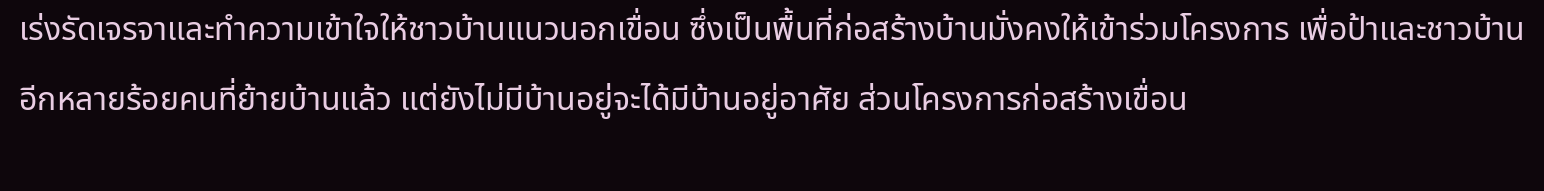เร่งรัดเจรจาและทำความเข้าใจให้ชาวบ้านแนวนอกเขื่อน ซึ่งเป็นพื้นที่ก่อสร้างบ้านมั่งคงให้เข้าร่วมโครงการ เพื่อป้าและชาวบ้านอีกหลายร้อยคนที่ย้ายบ้านแล้ว แต่ยังไม่มีบ้านอยู่จะได้มีบ้านอยู่อาศัย ส่วนโครงการก่อสร้างเขื่อน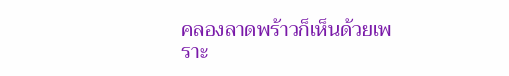คลองลาดพร้าวก็เห็นด้วยเพราะ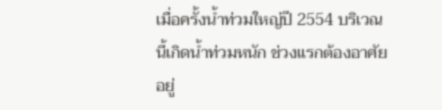เมื่อครั้งน้ำท่วมใหญ่ปี 2554 บริเวณนี้เกิดน้ำท่วมหนัก ช่วงแรกต้องอาศัยอยู่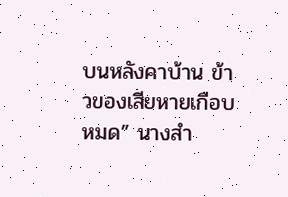บนหลังคาบ้าน ข้าวของเสียหายเกือบหมด” นางสำ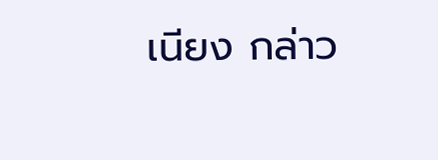เนียง กล่าว